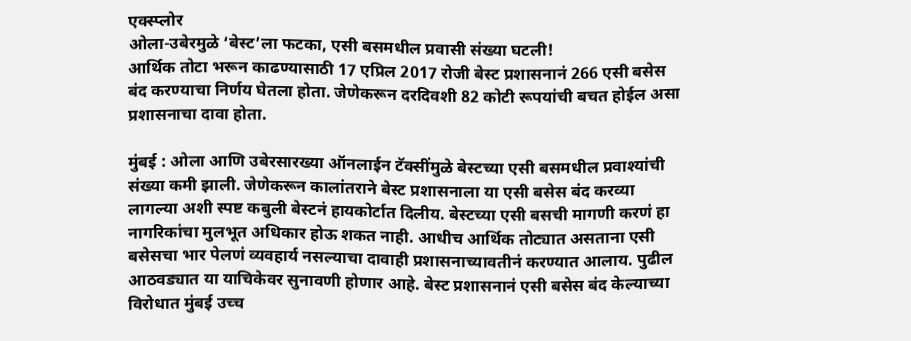एक्स्प्लोर
ओला-उबेरमुळे ‘बेस्ट’ला फटका, एसी बसमधील प्रवासी संख्या घटली!
आर्थिक तोटा भरून काढण्यासाठी 17 एप्रिल 2017 रोजी बेस्ट प्रशासनानं 266 एसी बसेस बंद करण्याचा निर्णय घेतला होता. जेणेकरून दरदिवशी 82 कोटी रूपयांची बचत होईल असा प्रशासनाचा दावा होता.

मुंबई : ओला आणि उबेरसारख्या ऑनलाईन टॅक्सींमुळे बेस्टच्या एसी बसमधील प्रवाश्यांची संख्या कमी झाली. जेणेकरून कालांतराने बेस्ट प्रशासनाला या एसी बसेस बंद करव्या लागल्या अशी स्पष्ट कबुली बेस्टनं हायकोर्टात दिलीय. बेस्टच्या एसी बसची मागणी करणं हा नागरिकांचा मुलभूत अधिकार होऊ शकत नाही. आधीच आर्थिक तोट्यात असताना एसी बसेसचा भार पेलणं व्यवहार्य नसल्याचा दावाही प्रशासनाच्यावतीनं करण्यात आलाय. पुढील आठवड्यात या याचिकेवर सुनावणी होणार आहे. बेस्ट प्रशासनानं एसी बसेस बंद केल्याच्या विरोधात मुंबई उच्च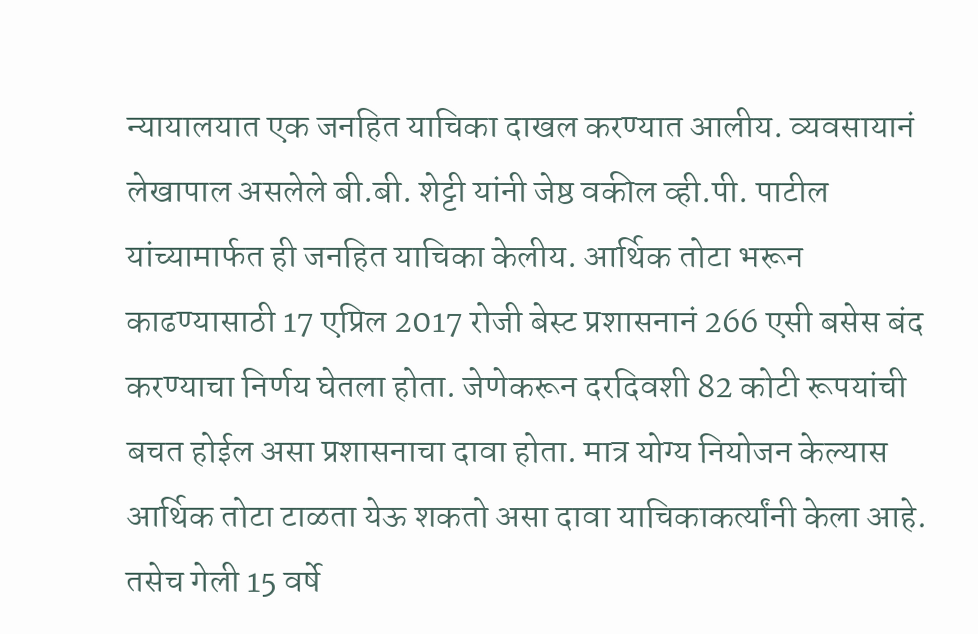न्यायालयात एक जनहित याचिका दाखल करण्यात आलीय. व्यवसायानं लेखापाल असलेले बी.बी. शेट्टी यांनी जेष्ठ वकील व्ही.पी. पाटील यांच्यामार्फत ही जनहित याचिका केलीय. आर्थिक तोटा भरून काढण्यासाठी 17 एप्रिल 2017 रोजी बेस्ट प्रशासनानं 266 एसी बसेस बंद करण्याचा निर्णय घेतला होता. जेणेकरून दरदिवशी 82 कोटी रूपयांची बचत होईल असा प्रशासनाचा दावा होता. मात्र योग्य नियोजन केल्यास आर्थिक तोटा टाळता येऊ शकतो असा दावा याचिकाकर्त्यांनी केला आहे. तसेच गेली 15 वर्षे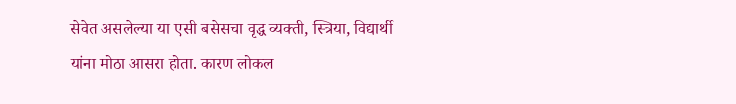सेवेत असलेल्या या एसी बसेसचा वृद्ध व्यक्ती, स्त्रिया, विद्यार्थी यांना मोठा आसरा होता. कारण लोकल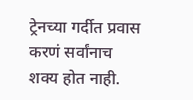ट्रेनच्या गर्दीत प्रवास करणं सर्वांनाच शक्य होत नाही.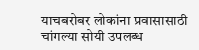याचबरोबर लोकांना प्रवासासाठी चांगल्या सोयी उपलब्ध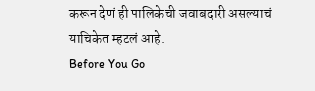करून देणं ही पालिकेची जवाबदारी असल्याचं याचिकेत म्हटलं आहे.
Before You Go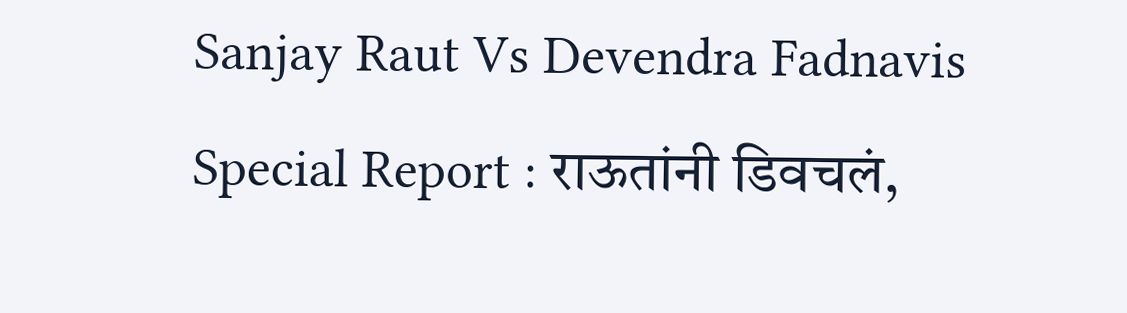Sanjay Raut Vs Devendra Fadnavis Special Report : राऊतांनी डिवचलं,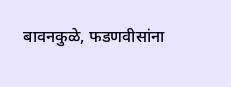बावनकुळे, फडणवीसांना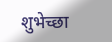शुभेच्छा